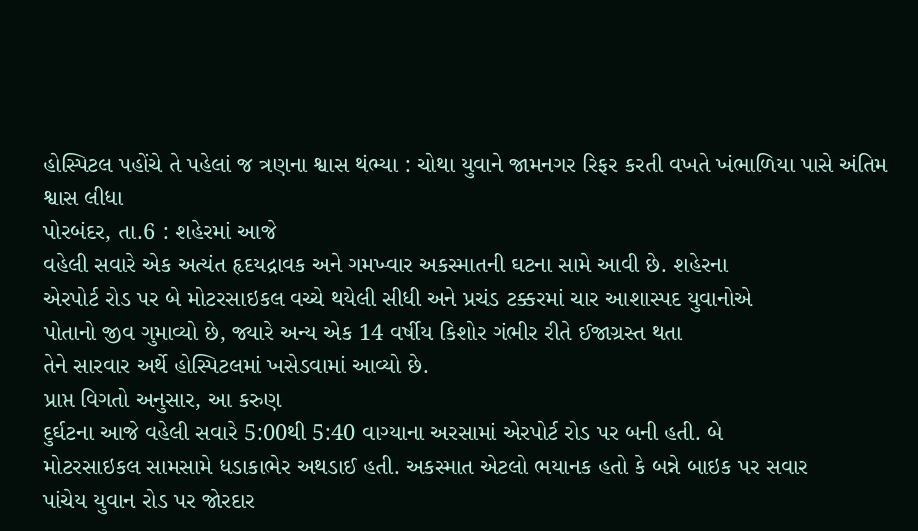હોસ્પિટલ પહોંચે તે પહેલાં જ ત્રણના શ્વાસ થંભ્યા : ચોથા યુવાને જામનગર રિફર કરતી વખતે ખંભાળિયા પાસે અંતિમ શ્વાસ લીધા
પોરબંદર, તા.6 : શહેરમાં આજે
વહેલી સવારે એક અત્યંત હૃદયદ્રાવક અને ગમખ્વાર અકસ્માતની ઘટના સામે આવી છે. શહેરના
એરપોર્ટ રોડ પર બે મોટરસાઇકલ વચ્ચે થયેલી સીધી અને પ્રચંડ ટક્કરમાં ચાર આશાસ્પદ યુવાનોએ
પોતાનો જીવ ગુમાવ્યો છે, જ્યારે અન્ય એક 14 વર્ષીય કિશોર ગંભીર રીતે ઈજાગ્રસ્ત થતા
તેને સારવાર અર્થે હોસ્પિટલમાં ખસેડવામાં આવ્યો છે.
પ્રાપ્ત વિગતો અનુસાર, આ કરુણ
દુર્ઘટના આજે વહેલી સવારે 5:00થી 5:40 વાગ્યાના અરસામાં એરપોર્ટ રોડ પર બની હતી. બે
મોટરસાઇકલ સામસામે ધડાકાભેર અથડાઈ હતી. અકસ્માત એટલો ભયાનક હતો કે બન્ને બાઇક પર સવાર
પાંચેય યુવાન રોડ પર જોરદાર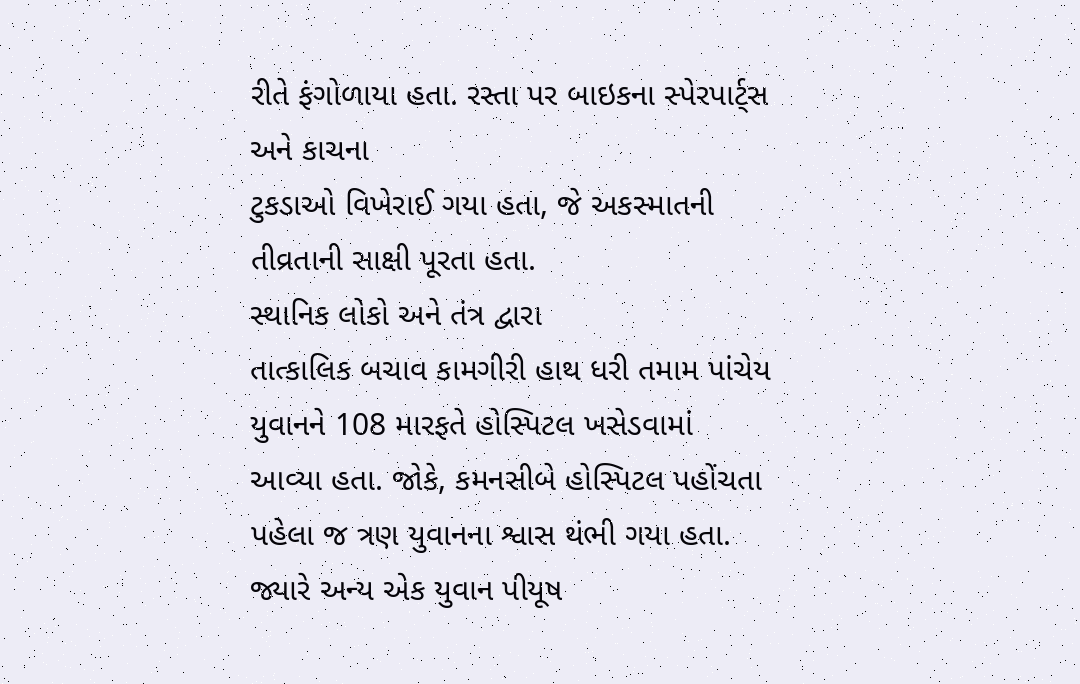રીતે ફંગોળાયા હતા. રસ્તા પર બાઇકના સ્પેરપાર્ટ્સ અને કાચના
ટુકડાઓ વિખેરાઈ ગયા હતા, જે અકસ્માતની તીવ્રતાની સાક્ષી પૂરતા હતા.
સ્થાનિક લોકો અને તંત્ર દ્વારા
તાત્કાલિક બચાવ કામગીરી હાથ ધરી તમામ પાંચેય યુવાનને 108 મારફતે હોસ્પિટલ ખસેડવામાં
આવ્યા હતા. જોકે, કમનસીબે હોસ્પિટલ પહોંચતા પહેલા જ ત્રણ યુવાનના શ્વાસ થંભી ગયા હતા.
જ્યારે અન્ય એક યુવાન પીયૂષ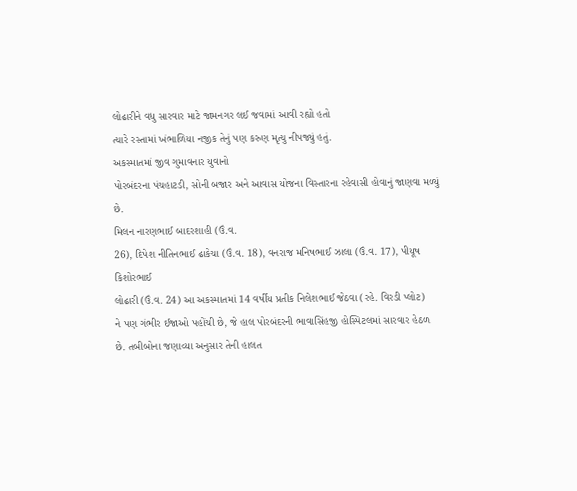લોઢારીને વધુ સારવાર માટે જામનગર લઈ જવામાં આવી રહ્યો હતો
ત્યારે રસ્તામાં ખંભાળિયા નજીક તેનું પણ કરુણ મૃત્યુ નીપજ્યું હતું.
અકસ્માતમાં જીવ ગુમાવનાર યુવાનો
પોરબંદરના પંચહાટડી, સોની બજાર અને આવાસ યોજના વિસ્તારના રહેવાસી હોવાનું જાણવા મળ્યું
છે.
મિલન નારણભાઈ બાદરશાહી (ઉં.વ.
26), દિપેશ નીતિનભાઈ ઢાકેચા (ઉં.વ. 18), વનરાજ મનિષભાઈ ઝાલા (ઉં.વ. 17), પીયૂષ કિશોરભાઈ
લોઢારી (ઉં.વ. 24) આ અકસ્માતમાં 14 વર્ષીય પ્રતીક નિલેશભાઈ જેઠવા (રહે. વિરડી પ્લોટ)
ને પણ ગંભીર ઈજાઓ પહોંચી છે, જે હાલ પોરબંદરની ભાવાસિંહજી હોસ્પિટલમાં સારવાર હેઠળ
છે. તબીબોના જણાવ્યા અનુસાર તેની હાલત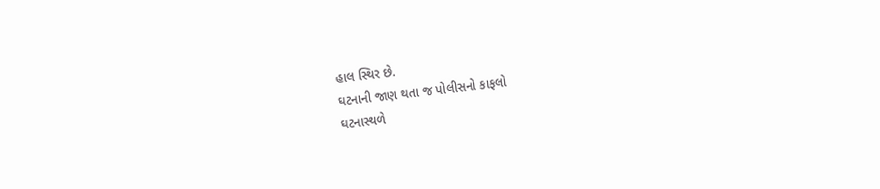હાલ સ્થિર છે.
ઘટનાની જાણ થતા જ પોલીસનો કાફલો
ઘટનાસ્થળે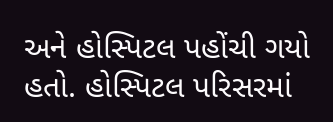અને હોસ્પિટલ પહોંચી ગયો હતો. હોસ્પિટલ પરિસરમાં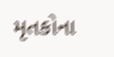મૃતકોના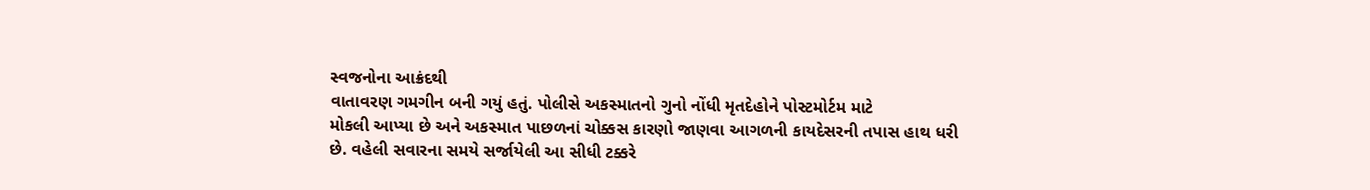સ્વજનોના આક્રંદથી
વાતાવરણ ગમગીન બની ગયું હતું. પોલીસે અકસ્માતનો ગુનો નોંધી મૃતદેહોને પોસ્ટમોર્ટમ માટે
મોકલી આપ્યા છે અને અકસ્માત પાછળનાં ચોક્કસ કારણો જાણવા આગળની કાયદેસરની તપાસ હાથ ધરી
છે. વહેલી સવારના સમયે સર્જાયેલી આ સીધી ટક્કરે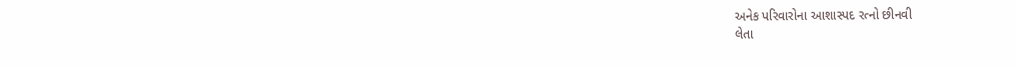અનેક પરિવારોના આશાસ્પદ રત્નો છીનવી
લેતા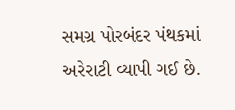સમગ્ર પોરબંદર પંથકમાં અરેરાટી વ્યાપી ગઈ છે.